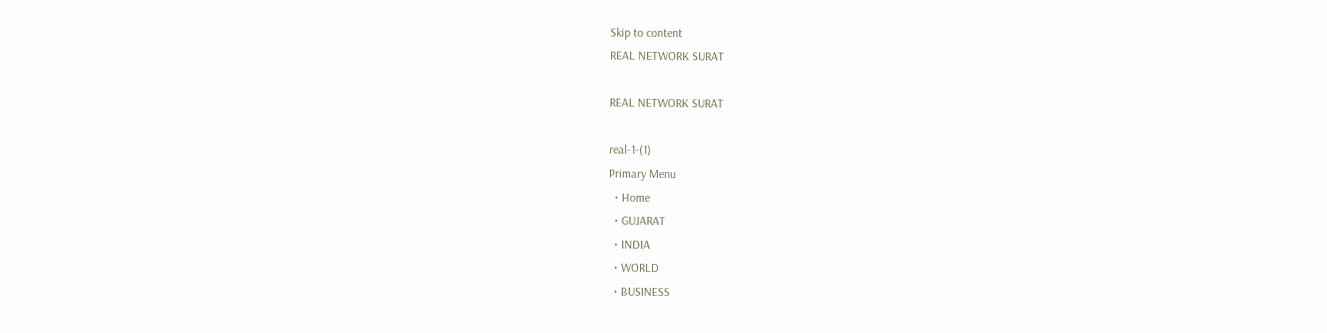Skip to content
REAL NETWORK SURAT

REAL NETWORK SURAT

real-1-(1)
Primary Menu
  • Home
  • GUJARAT
  • INDIA
  • WORLD
  • BUSINESS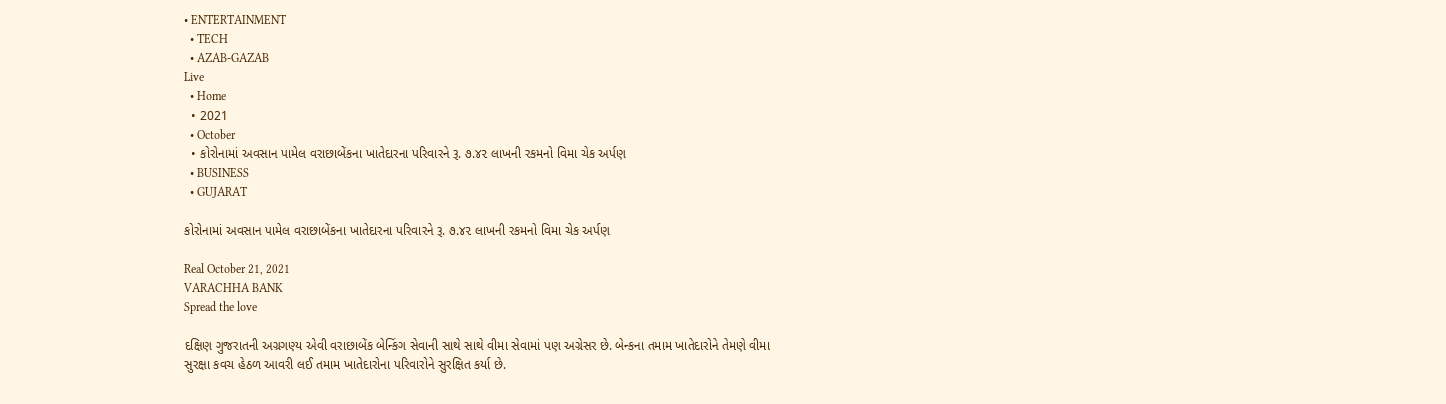• ENTERTAINMENT
  • TECH
  • AZAB-GAZAB
Live
  • Home
  • 2021
  • October
  • કોરોનામાં અવસાન પામેલ વરાછાબેંકના ખાતેદારના પરિવારને રૂ. ૭.૪૨ લાખની રકમનો વિમા ચેક અર્પણ
  • BUSINESS
  • GUJARAT

કોરોનામાં અવસાન પામેલ વરાછાબેંકના ખાતેદારના પરિવારને રૂ. ૭.૪૨ લાખની રકમનો વિમા ચેક અર્પણ

Real October 21, 2021
VARACHHA BANK
Spread the love

દક્ષિણ ગુજરાતની અગ્રગણ્ય એવી વરાછાબેંક બેન્કિંગ સેવાની સાથે સાથે વીમા સેવામાં પણ અગ્રેસર છે. બેન્કના તમામ ખાતેદારોને તેમણે વીમા સુરક્ષા કવચ હેઠળ આવરી લઈ તમામ ખાતેદારોના પરિવારોને સુરક્ષિત કર્યા છે.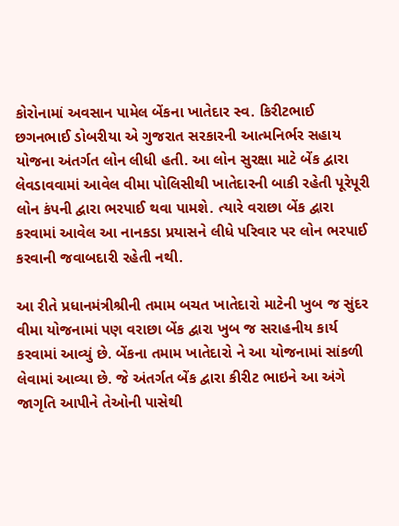કોરોનામાં અવસાન પામેલ બેંકના ખાતેદાર સ્વ. કિરીટભાઈ છગનભાઈ ડોબરીયા એ ગુજરાત સરકારની આત્મનિર્ભર સહાય યોજના અંતર્ગત લોન લીધી હતી. આ લોન સુરક્ષા માટે બેંક દ્વારા લેવડાવવામાં આવેલ વીમા પોલિસીથી ખાતેદારની બાકી રહેતી પૂરેપૂરી લોન કંપની દ્વારા ભરપાઈ થવા પામશે. ત્યારે વરાછા બેંક દ્વારા કરવામાં આવેલ આ નાનકડા પ્રયાસને લીધે પરિવાર પર લોન ભરપાઈ કરવાની જવાબદારી રહેતી નથી.

આ રીતે પ્રધાનમંત્રીશ્રીની તમામ બચત ખાતેદારો માટેની ખુબ જ સુંદર વીમા યોજનામાં પણ વરાછા બેંક દ્વારા ખુબ જ સરાહનીય કાર્ય કરવામાં આવ્યું છે. બેંકના તમામ ખાતેદારો ને આ યોજનામાં સાંકળી લેવામાં આવ્યા છે. જે અંતર્ગત બેંક દ્વારા કીરીટ ભાઇને આ અંગે જાગૃતિ આપીને તેઓની પાસેથી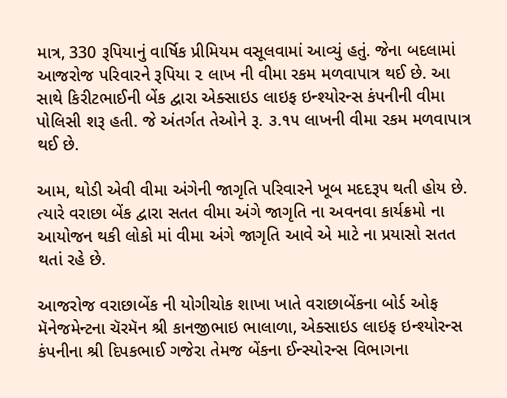માત્ર, 330 રૂપિયાનું વાર્ષિક પ્રીમિયમ વસૂલવામાં આવ્યું હતું. જેના બદલામાં આજરોજ પરિવારને રૂપિયા ૨ લાખ ની વીમા રકમ મળવાપાત્ર થઈ છે. આ સાથે કિરીટભાઈની બેંક દ્વારા એક્સાઇડ લાઇફ ઇન્શ્યોરન્સ કંપનીની વીમા પોલિસી શરૂ હતી. જે અંતર્ગત તેઓને રૂ. ૩.૧૫ લાખની વીમા રકમ મળવાપાત્ર થઈ છે.

આમ, થોડી એવી વીમા અંગેની જાગૃતિ પરિવારને ખૂબ મદદરૂપ થતી હોય છે. ત્યારે વરાછા બેંક દ્વારા સતત વીમા અંગે જાગૃતિ ના અવનવા કાર્યક્રમો ના આયોજન થકી લોકો માં વીમા અંગે જાગૃતિ આવે એ માટે ના પ્રયાસો સતત થતાં રહે છે.

આજરોજ વરાછાબેંક ની યોગીચોક શાખા ખાતે વરાછાબેંકના બોર્ડ ઓફ મૅનેજમેન્ટના ચૅરમૅન શ્રી કાનજીભાઇ ભાલાળા, એક્સાઇડ લાઇફ ઇન્શ્યોરન્સ કંપનીના શ્રી દિપકભાઈ ગજેરા તેમજ બેંકના ઈન્સ્યોરન્સ વિભાગના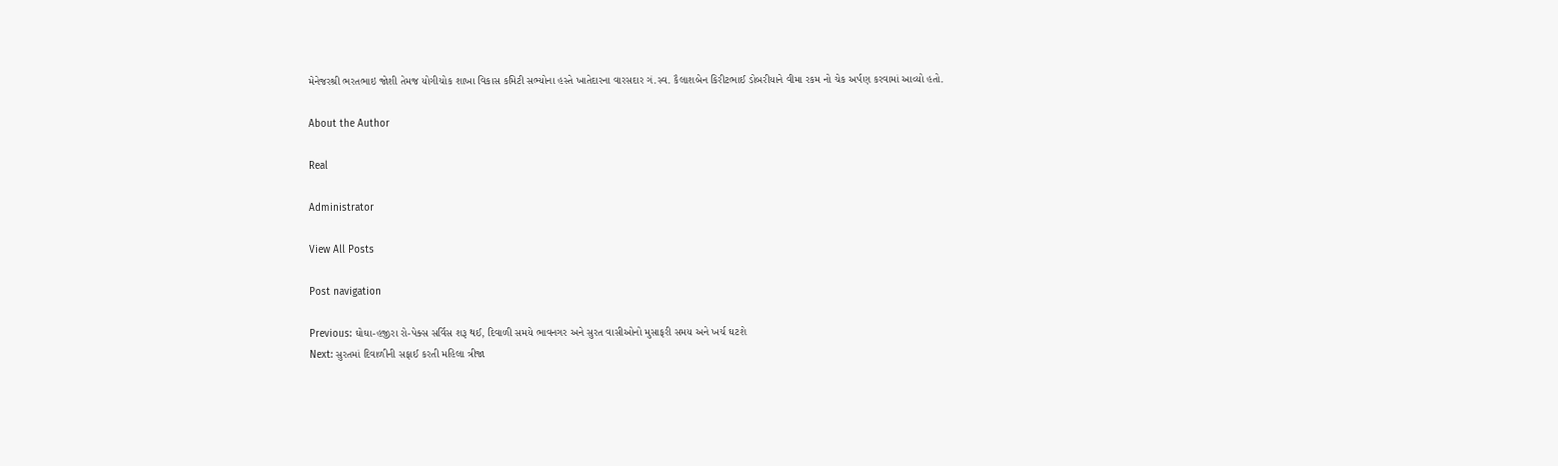મેનેજરશ્રી ભરતભાઇ જોશી તેમજ યોગીચોક શાખા વિકાસ કમિટી સભ્યોના હસ્તે ખાતેદારના વારસદાર ગં.સ્વ. કૈલાશબેન કિરીટભાઈ ડોબરીયાને વીમા રકમ નો ચેક અર્પણ કરવામાં આવ્યો હતો.

About the Author

Real

Administrator

View All Posts

Post navigation

Previous: ઘોઘા-હજીરા રો-પેક્સ સર્વિસ શરૂ થઈ, દિવાળી સમયે ભાવનગર અને સુરત વાસીઓનો મુસાફરી સમય અને ખર્ચ ઘટશે
Next: સુરતમાં દિવાળીની સફાઈ કરતી મહિલા ત્રીજા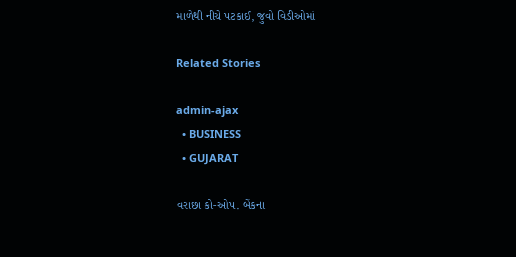માળેથી નીચે પટકાઈ, જુવો વિડીઓમાં

Related Stories

admin-ajax
  • BUSINESS
  • GUJARAT

વરાછા કો-ઓપ. બેંકના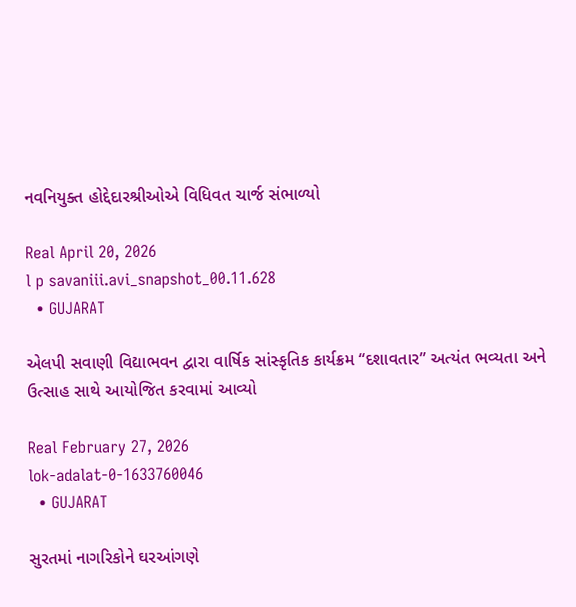નવનિયુક્ત હોદ્દેદારશ્રીઓએ વિધિવત ચાર્જ સંભાળ્યો

Real April 20, 2026
l p savaniii.avi_snapshot_00.11.628
  • GUJARAT

એલપી સવાણી વિદ્યાભવન દ્વારા વાર્ષિક સાંસ્કૃતિક કાર્યક્રમ “દશાવતાર” અત્યંત ભવ્યતા અને ઉત્સાહ સાથે આયોજિત કરવામાં આવ્યો

Real February 27, 2026
lok-adalat-0-1633760046
  • GUJARAT

સુરતમાં નાગરિકોને ઘરઆંગણે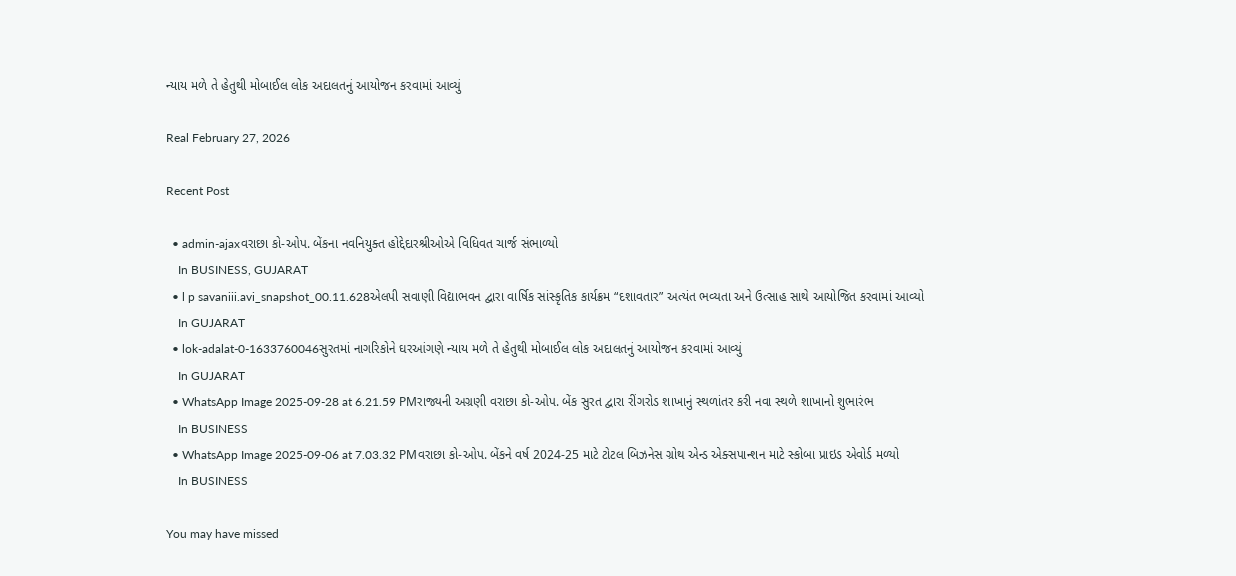ન્યાય મળે તે હેતુથી મોબાઈલ લોક અદાલતનું આયોજન કરવામાં આવ્યું

Real February 27, 2026

Recent Post

  • admin-ajaxવરાછા કો-ઓપ. બેંકના નવનિયુક્ત હોદ્દેદારશ્રીઓએ વિધિવત ચાર્જ સંભાળ્યો
    In BUSINESS, GUJARAT
  • l p savaniii.avi_snapshot_00.11.628એલપી સવાણી વિદ્યાભવન દ્વારા વાર્ષિક સાંસ્કૃતિક કાર્યક્રમ “દશાવતાર” અત્યંત ભવ્યતા અને ઉત્સાહ સાથે આયોજિત કરવામાં આવ્યો
    In GUJARAT
  • lok-adalat-0-1633760046સુરતમાં નાગરિકોને ઘરઆંગણે ન્યાય મળે તે હેતુથી મોબાઈલ લોક અદાલતનું આયોજન કરવામાં આવ્યું
    In GUJARAT
  • WhatsApp Image 2025-09-28 at 6.21.59 PMરાજ્યની અગ્રણી વરાછા કો-ઓપ. બેંક સુરત દ્વારા રીંગરોડ શાખાનું સ્થળાંતર કરી નવા સ્થળે શાખાનો શુભારંભ
    In BUSINESS
  • WhatsApp Image 2025-09-06 at 7.03.32 PMવરાછા કો-ઓપ. બેંકને વર્ષ 2024-25 માટે ટોટલ બિઝનેસ ગ્રોથ એન્ડ એક્સપાન્શન માટે સ્કોબા પ્રાઇડ એવોર્ડ મળ્યો
    In BUSINESS

You may have missed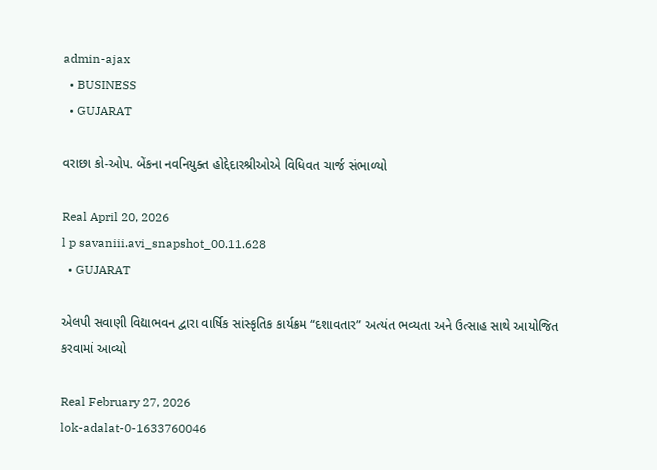admin-ajax
  • BUSINESS
  • GUJARAT

વરાછા કો-ઓપ. બેંકના નવનિયુક્ત હોદ્દેદારશ્રીઓએ વિધિવત ચાર્જ સંભાળ્યો

Real April 20, 2026
l p savaniii.avi_snapshot_00.11.628
  • GUJARAT

એલપી સવાણી વિદ્યાભવન દ્વારા વાર્ષિક સાંસ્કૃતિક કાર્યક્રમ “દશાવતાર” અત્યંત ભવ્યતા અને ઉત્સાહ સાથે આયોજિત કરવામાં આવ્યો

Real February 27, 2026
lok-adalat-0-1633760046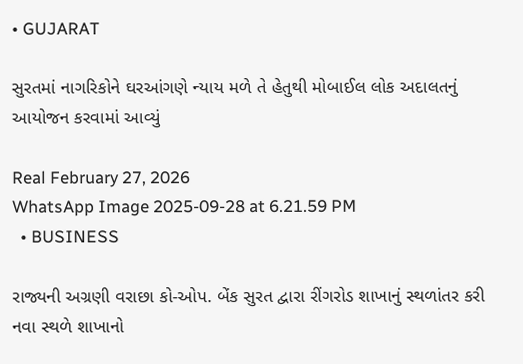• GUJARAT

સુરતમાં નાગરિકોને ઘરઆંગણે ન્યાય મળે તે હેતુથી મોબાઈલ લોક અદાલતનું આયોજન કરવામાં આવ્યું

Real February 27, 2026
WhatsApp Image 2025-09-28 at 6.21.59 PM
  • BUSINESS

રાજ્યની અગ્રણી વરાછા કો-ઓપ. બેંક સુરત દ્વારા રીંગરોડ શાખાનું સ્થળાંતર કરી નવા સ્થળે શાખાનો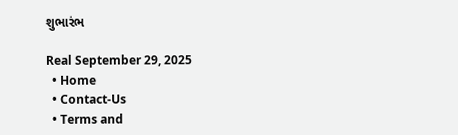શુભારંભ

Real September 29, 2025
  • Home
  • Contact-Us
  • Terms and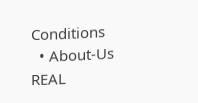Conditions
  • About-Us
REAL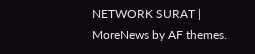NETWORK SURAT | MoreNews by AF themes.